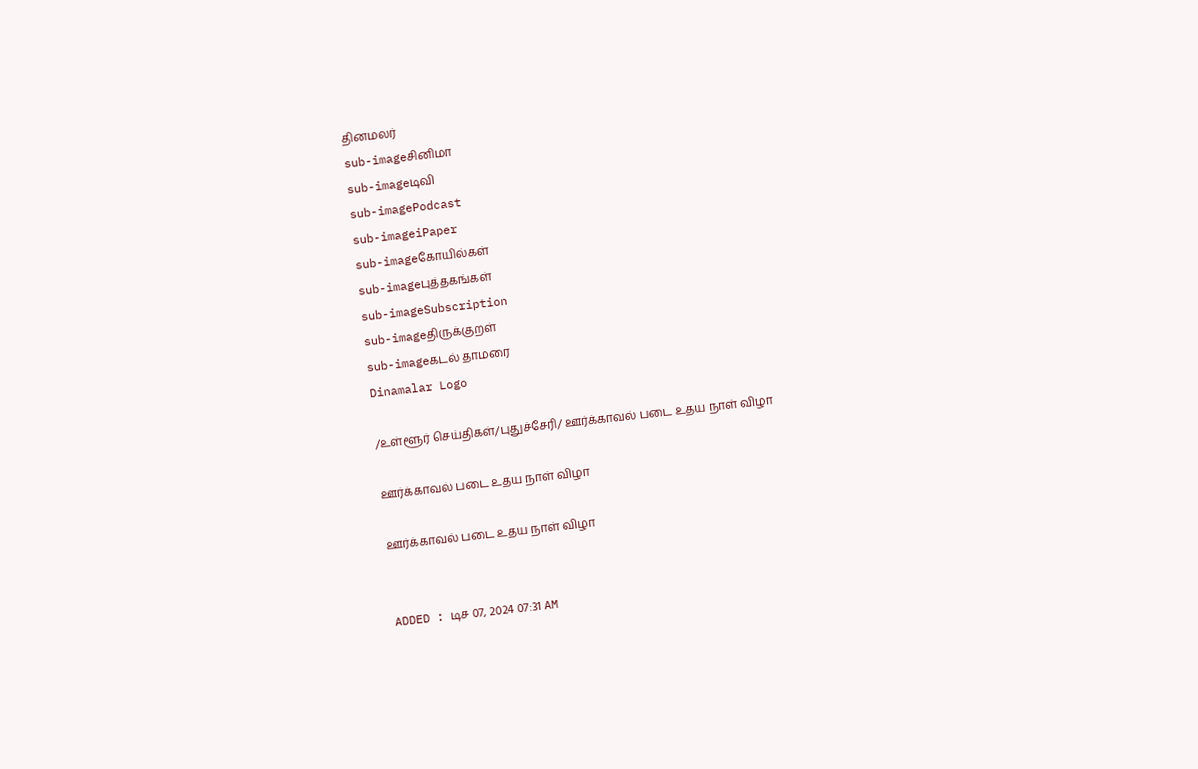தினமலர்
sub-imageசினிமா
sub-imageடிவி
sub-imagePodcast
sub-imageiPaper
sub-imageகோயில்கள்
sub-imageபுத்தகங்கள்
sub-imageSubscription
sub-imageதிருக்குறள்
sub-imageகடல் தாமரை
Dinamalar Logo

/உள்ளூர் செய்திகள்/புதுச்சேரி/ ஊர்க்காவல் படை உதய நாள் விழா

ஊர்க்காவல் படை உதய நாள் விழா

ஊர்க்காவல் படை உதய நாள் விழா


ADDED : டிச 07, 2024 07:31 AM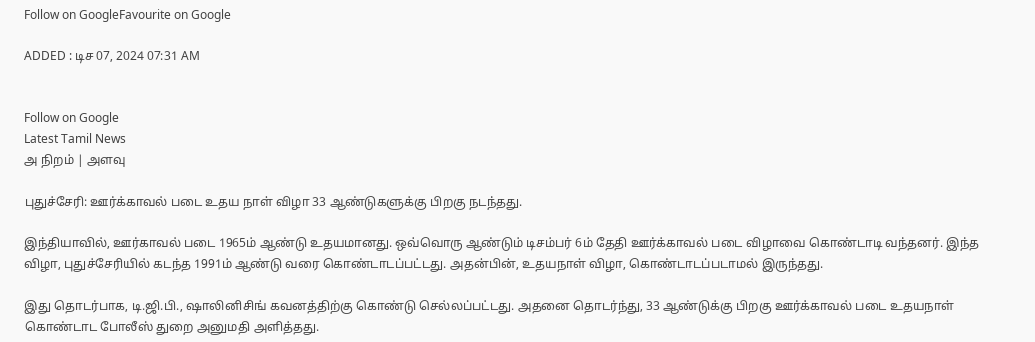Follow on GoogleFavourite on Google

ADDED : டிச 07, 2024 07:31 AM


Follow on Google
Latest Tamil News
அ நிறம் | அளவு

புதுச்சேரி: ஊர்க்காவல் படை உதய நாள் விழா 33 ஆண்டுகளுக்கு பிறகு நடந்தது.

இந்தியாவில், ஊர்காவல் படை 1965ம் ஆண்டு உதயமானது. ஒவ்வொரு ஆண்டும் டிசம்பர் 6ம் தேதி ஊர்க்காவல் படை விழாவை கொண்டாடி வந்தனர். இந்த விழா, புதுச்சேரியில் கடந்த 1991ம் ஆண்டு வரை கொண்டாடப்பட்டது. அதன்பின், உதயநாள் விழா, கொண்டாடப்படாமல் இருந்தது.

இது தொடர்பாக, டி.ஜி.பி., ஷாலினிசிங் கவனத்திற்கு கொண்டு செல்லப்பட்டது. அதனை தொடர்ந்து, 33 ஆண்டுக்கு பிறகு ஊர்க்காவல் படை உதயநாள் கொண்டாட போலீஸ் துறை அனுமதி அளித்தது.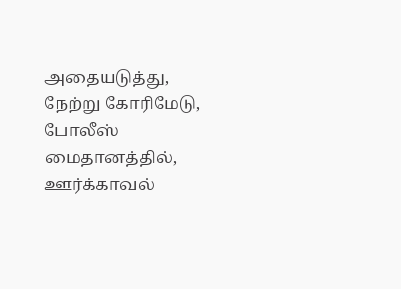அதையடுத்து, நேற்று கோரிமேடு, போலீஸ் மைதானத்தில், ஊர்க்காவல்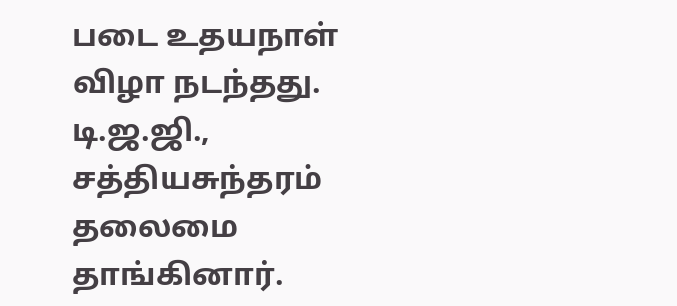படை உதயநாள் விழா நடந்தது. டி.ஜ.ஜி., சத்தியசுந்தரம் தலைமை தாங்கினார்.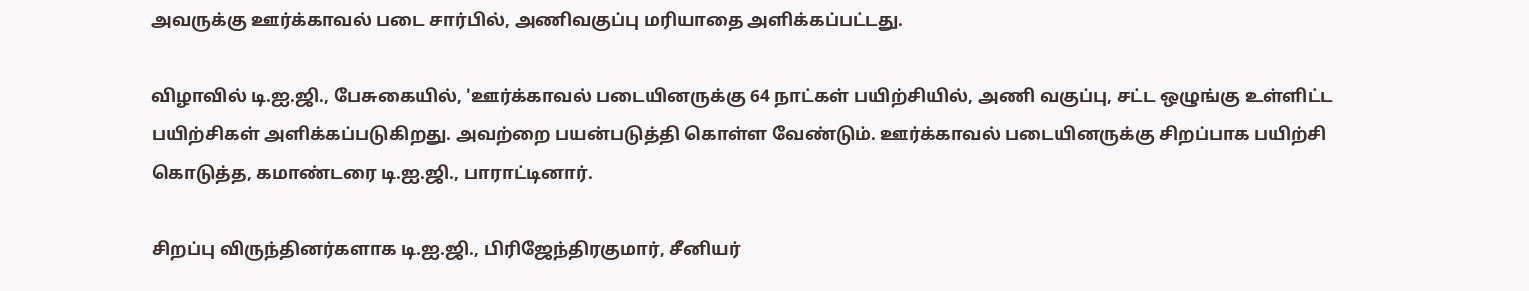அவருக்கு ஊர்க்காவல் படை சார்பில், அணிவகுப்பு மரியாதை அளிக்கப்பட்டது.

விழாவில் டி.ஐ.ஜி., பேசுகையில், 'ஊர்க்காவல் படையினருக்கு 64 நாட்கள் பயிற்சியில், அணி வகுப்பு, சட்ட ஒழுங்கு உள்ளிட்ட பயிற்சிகள் அளிக்கப்படுகிறது. அவற்றை பயன்படுத்தி கொள்ள வேண்டும். ஊர்க்காவல் படையினருக்கு சிறப்பாக பயிற்சி கொடுத்த, கமாண்டரை டி.ஐ.ஜி., பாராட்டினார்.

சிறப்பு விருந்தினர்களாக டி.ஐ.ஜி., பிரிஜேந்திரகுமார், சீனியர்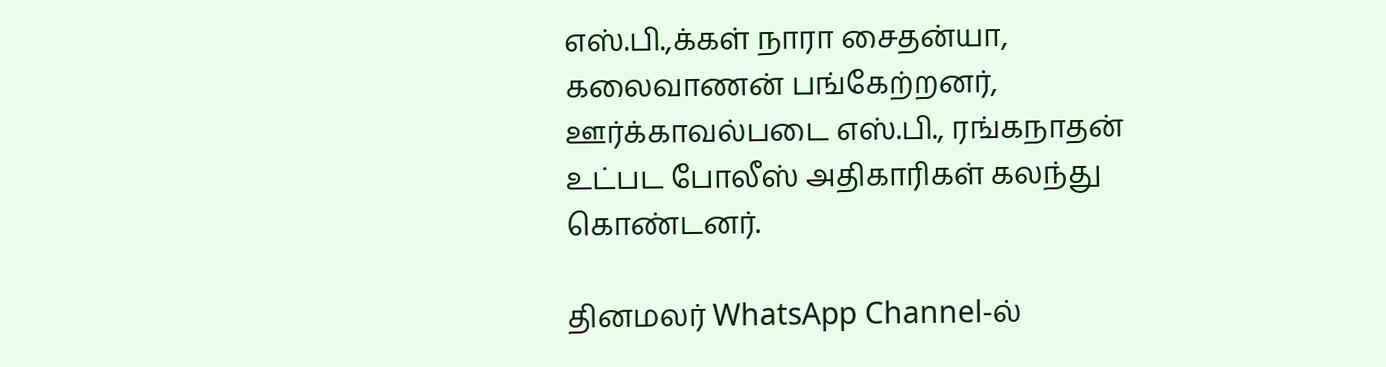எஸ்.பி.,க்கள் நாரா சைதன்யா, கலைவாணன் பங்கேற்றனர், ஊர்க்காவல்படை எஸ்.பி., ரங்கநாதன் உட்பட போலீஸ் அதிகாரிகள் கலந்து கொண்டனர்.

தினமலர் WhatsApp Channel-ல்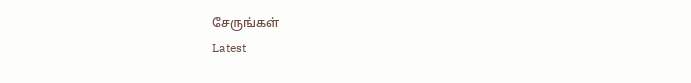சேருங்கள்
Latest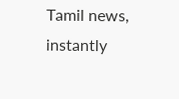Tamil news, instantly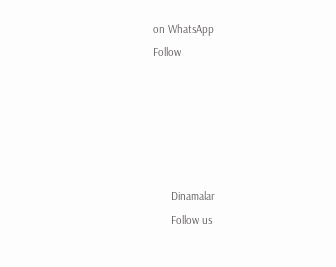on WhatsApp
Follow





      Dinamalar
      Follow us